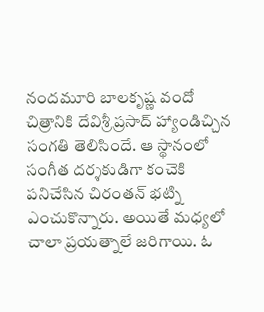నందమూరి బాలకృష్ణ వందో చిత్రానికి దేవిశ్రీ ప్రసాద్ హ్యాండిచ్చిన సంగతి తెలిసిందే. ఆ స్థానంలో సంగీత దర్శకుడిగా కంచెకి పనిచేసిన చిరంతన్ భట్ని ఎంచుకొన్నారు. అయితే మధ్యలో చాలా ప్రయత్నాలే జరిగాయి. ఓ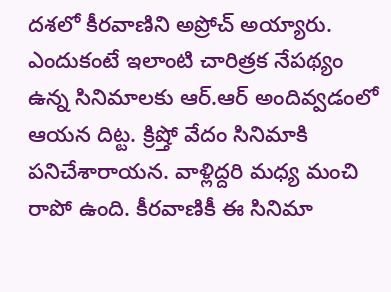దశలో కీరవాణిని అప్రోచ్ అయ్యారు. ఎందుకంటే ఇలాంటి చారిత్రక నేపథ్యం ఉన్న సినిమాలకు ఆర్.ఆర్ అందివ్వడంలో ఆయన దిట్ట. క్రిష్తో వేదం సినిమాకి పనిచేశారాయన. వాళ్లిద్దరి మధ్య మంచి రాపో ఉంది. కీరవాణికీ ఈ సినిమా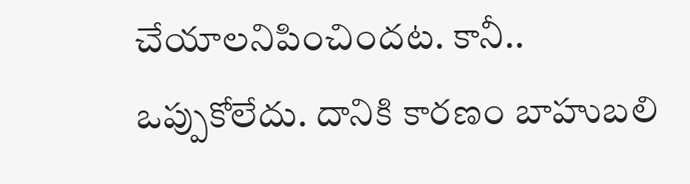చేయాలనిపించిందట. కానీ.. ఒప్పుకోలేదు. దానికి కారణం బాహుబలి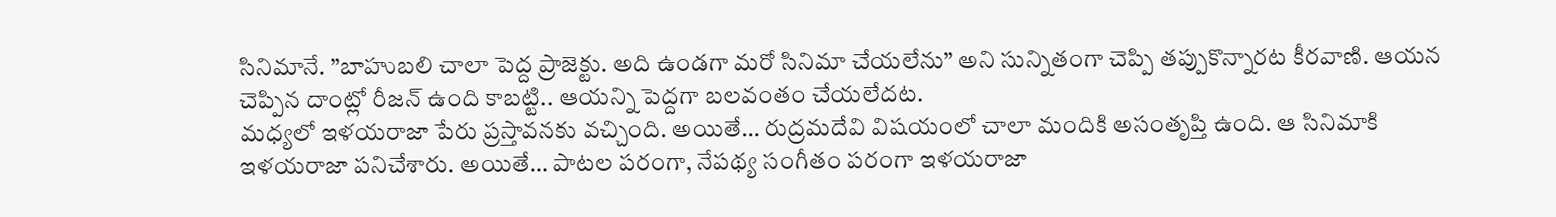సినిమానే. ”బాహుబలి చాలా పెద్ద ప్రాజెక్టు. అది ఉండగా మరో సినిమా చేయలేను” అని సున్నితంగా చెప్పి తప్పుకొన్నారట కీరవాణి. ఆయన చెప్పిన దాంట్లో రీజన్ ఉంది కాబట్టి.. ఆయన్ని పెద్దగా బలవంతం చేయలేదట.
మధ్యలో ఇళయరాజా పేరు ప్రస్తావనకు వచ్చింది. అయితే… రుద్రమదేవి విషయంలో చాలా మందికి అసంతృప్తి ఉంది. ఆ సినిమాకి ఇళయరాజా పనిచేశారు. అయితే… పాటల పరంగా, నేపథ్య సంగీతం పరంగా ఇళయరాజా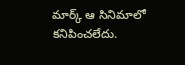మార్క్ ఆ సినిమాలో కనిపించలేదు.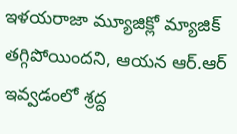ఇళయరాజా మ్యూజిక్లో మ్యాజిక్ తగ్గిపోయిందని, ఆయన ఆర్.ఆర్ ఇవ్వడంలో శ్రద్ద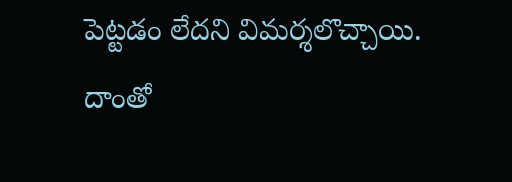పెట్టడం లేదని విమర్శలొచ్చాయి. దాంతో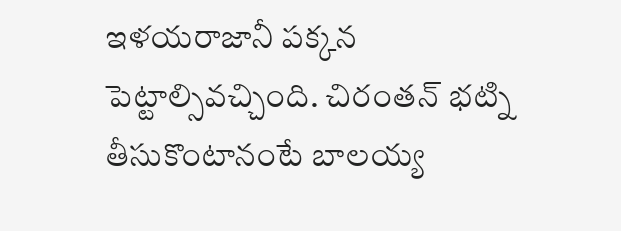ఇళయరాజానీ పక్కన పెట్టాల్సివచ్చింది. చిరంతన్ భట్ని తీసుకొంటానంటే బాలయ్య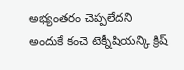అభ్యంతరం చెప్పలేదని అందుకే కంచె టెక్నీషియన్కి క్రిష్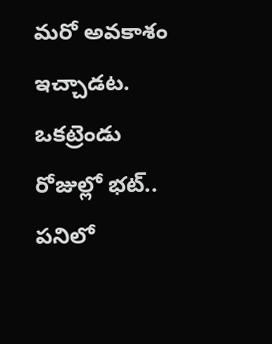మరో అవకాశం ఇచ్చాడట. ఒకట్రెండు రోజుల్లో భట్.. పనిలో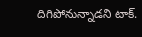దిగిపోనున్నాడని టాక్.